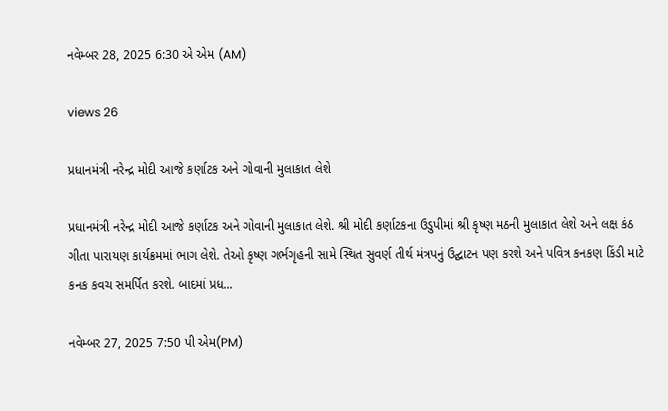નવેમ્બર 28, 2025 6:30 એ એમ (AM)

views 26

પ્રધાનમંત્રી નરેન્દ્ર મોદી આજે કર્ણાટક અને ગોવાની મુલાકાત લેશે

પ્રધાનમંત્રી નરેન્દ્ર મોદી આજે કર્ણાટક અને ગોવાની મુલાકાત લેશે. શ્રી મોદી કર્ણાટકના ઉડુપીમાં શ્રી કૃષ્ણ મઠની મુલાકાત લેશે અને લક્ષ કંઠ ગીતા પારાયણ કાર્યક્રમમાં ભાગ લેશે. તેઓ કૃષ્ણ ગર્ભગૃહની સામે સ્થિત સુવર્ણ તીર્થ મંત્રપનું ઉદ્ઘાટન પણ કરશે અને પવિત્ર કનકણ કિંડી માટે કનક કવચ સમર્પિત કરશે. બાદમાં પ્રધ...

નવેમ્બર 27, 2025 7:50 પી એમ(PM)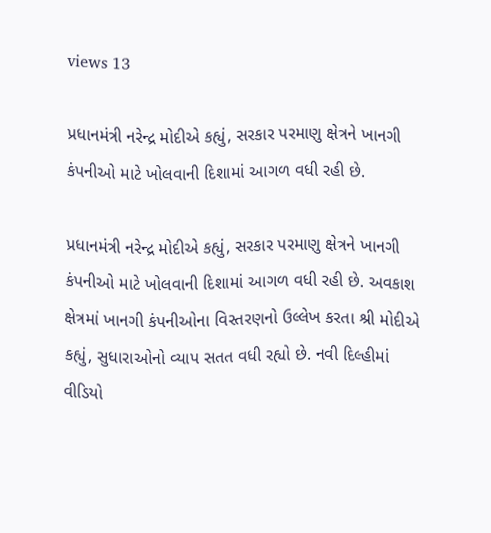views 13

પ્રધાનમંત્રી નરેન્દ્ર મોદીએ કહ્યું, સરકાર પરમાણુ ક્ષેત્રને ખાનગી કંપનીઓ માટે ખોલવાની દિશામાં આગળ વધી રહી છે.

પ્રધાનમંત્રી નરેન્દ્ર મોદીએ કહ્યું, સરકાર પરમાણુ ક્ષેત્રને ખાનગી કંપનીઓ માટે ખોલવાની દિશામાં આગળ વધી રહી છે. અવકાશ ક્ષેત્રમાં ખાનગી કંપનીઓના વિસ્તરણનો ઉલ્લેખ કરતા શ્રી મોદીએ કહ્યું, સુધારાઓનો વ્યાપ સતત વધી રહ્યો છે. નવી દિલ્હીમાં વીડિયો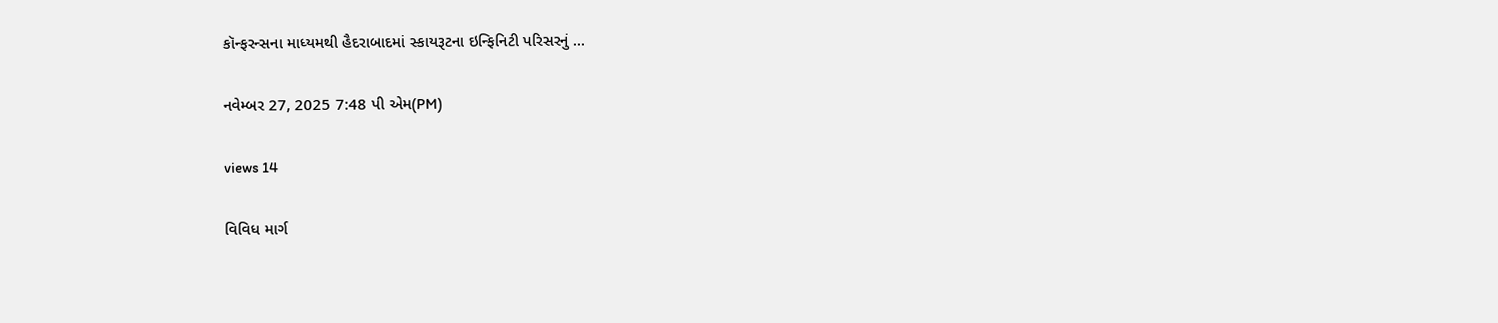કૉન્ફરન્સના માધ્યમથી હૈદરાબાદમાં સ્કાયરૂટના ઇન્ફિનિટી પરિસરનું ...

નવેમ્બર 27, 2025 7:48 પી એમ(PM)

views 14

વિવિધ માર્ગ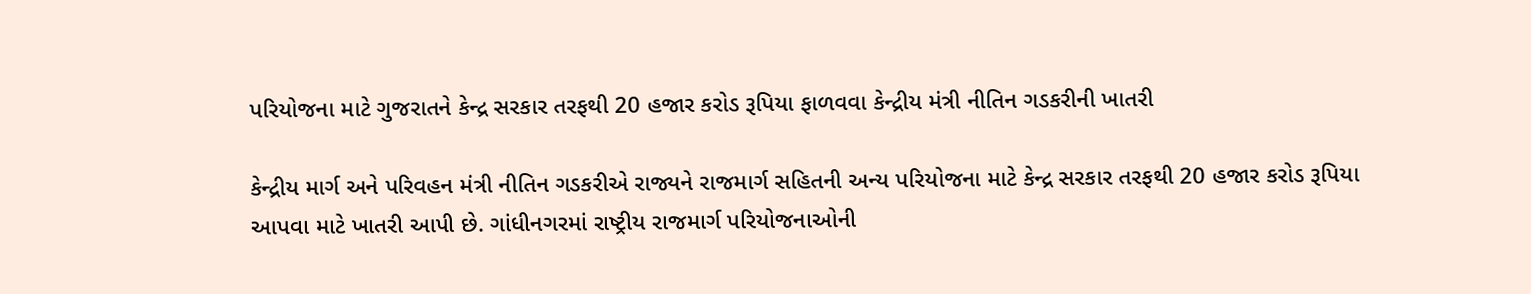પરિયોજના માટે ગુજરાતને કેન્દ્ર સરકાર તરફથી 20 હજાર કરોડ રૂપિયા ફાળવવા કેન્દ્રીય મંત્રી નીતિન ગડકરીની ખાતરી

કેન્દ્રીય માર્ગ અને પરિવહન મંત્રી નીતિન ગડકરીએ રાજ્યને રાજમાર્ગ સહિતની અન્ય પરિયોજના માટે કેન્દ્ર સરકાર તરફથી 20 હજાર કરોડ રૂપિયા આપવા માટે ખાતરી આપી છે. ગાંધીનગરમાં રાષ્ટ્રીય રાજમાર્ગ પરિયોજનાઓની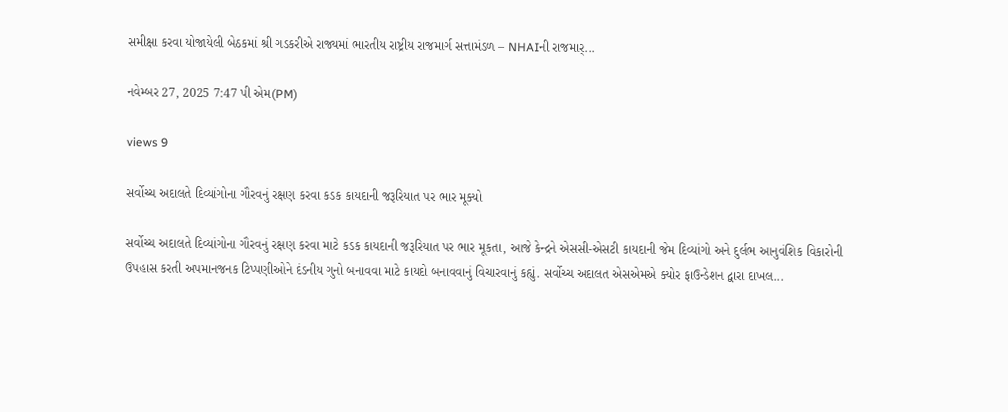સમીક્ષા કરવા યોજાયેલી બેઠકમાં શ્રી ગડકરીએ રાજ્યમાં ભારતીય રાષ્ટ્રીય રાજમાર્ગ સત્તામંડળ – NHAIની રાજમાર્...

નવેમ્બર 27, 2025 7:47 પી એમ(PM)

views 9

સર્વોચ્ચ અદાલતે દિવ્યાંગોના ગૌરવનું રક્ષણ કરવા કડક કાયદાની જરૂરિયાત પર ભાર મૂક્યો

સર્વોચ્ચ અદાલતે દિવ્યાંગોના ગૌરવનું રક્ષણ કરવા માટે કડક કાયદાની જરૂરિયાત પર ભાર મૂકતા, આજે કેન્દ્રને એસસી-એસટી કાયદાની જેમ દિવ્યાંગો અને દુર્લભ આનુવંશિક વિકારોની ઉપહાસ કરતી અપમાનજનક ટિપ્પણીઓને દંડનીય ગુનો બનાવવા માટે કાયદો બનાવવાનું વિચારવાનું કહ્યું. સર્વોચ્ચ અદાલત એસએમએ ક્યોર ફાઉન્ડેશન દ્વારા દાખલ...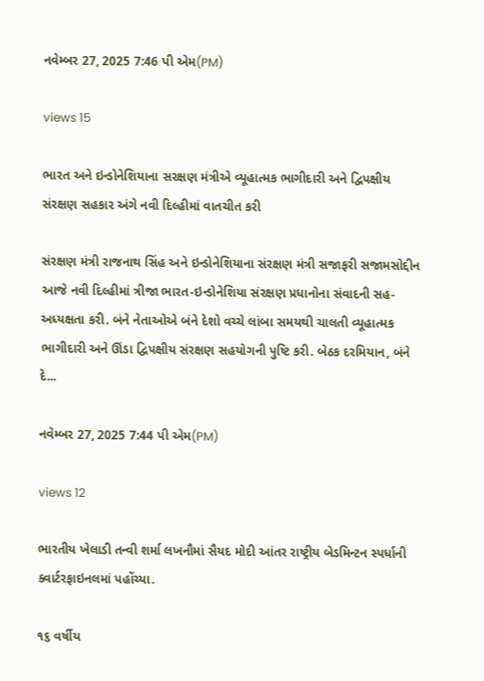નવેમ્બર 27, 2025 7:46 પી એમ(PM)

views 15

ભારત અને ઇન્ડોનેશિયાના સરક્ષણ મંત્રીએ વ્યૂહાત્મક ભાગીદારી અને દ્વિપક્ષીય સંરક્ષણ સહકાર અંગે નવી દિલ્હીમાં વાતચીત કરી

સંરક્ષણ મંત્રી રાજનાથ સિંહ અને ઇન્ડોનેશિયાના સંરક્ષણ મંત્રી સજાફરી સજામસોદ્દીન આજે નવી દિલ્હીમાં ત્રીજા ભારત-ઇન્ડોનેશિયા સંરક્ષણ પ્રધાનોના સંવાદની સહ-અધ્યક્ષતા કરી. બંને નેતાઓએ બંને દેશો વચ્ચે લાંબા સમયથી ચાલતી વ્યૂહાત્મક ભાગીદારી અને ઊંડા દ્વિપક્ષીય સંરક્ષણ સહયોગની પુષ્ટિ કરી. બેઠક દરમિયાન, બંને દે...

નવેમ્બર 27, 2025 7:44 પી એમ(PM)

views 12

ભારતીય ખેલાડી તન્વી શર્મા લખનૌમાં સૈયદ મોદી આંતર રાષ્ટ્રીય બેડમિન્ટન સ્પર્ધાની ક્વાર્ટરફાઇનલમાં પહોંચ્યા.

૧૬ વર્ષીય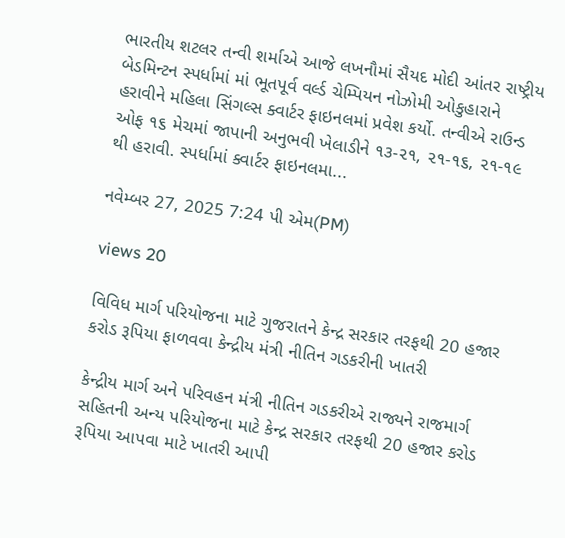ભારતીય શટલર તન્વી શર્માએ આજે લખનૌમાં સૈયદ મોદી આંતર રાષ્ટ્રીય બેડમિન્ટન સ્પર્ધામાં માં ભૂતપૂર્વ વર્લ્ડ ચેમ્પિયન નોઝોમી ઓકુહારાને હરાવીને મહિલા સિંગલ્સ ક્વાર્ટર ફાઇનલમાં પ્રવેશ કર્યો. તન્વીએ રાઉન્ડ ઓફ ૧૬ મેચમાં જાપાની અનુભવી ખેલાડીને ૧૩-૨૧, ૨૧-૧૬, ૨૧-૧૯ થી હરાવી. સ્પર્ધામાં ક્વાર્ટર ફાઇનલમા...

નવેમ્બર 27, 2025 7:24 પી એમ(PM)

views 20

વિવિધ માર્ગ પરિયોજના માટે ગુજરાતને કેન્દ્ર સરકાર તરફથી 20 હજાર કરોડ રૂપિયા ફાળવવા કેન્દ્રીય મંત્રી નીતિન ગડકરીની ખાતરી

કેન્દ્રીય માર્ગ અને પરિવહન મંત્રી નીતિન ગડકરીએ રાજ્યને રાજમાર્ગ સહિતની અન્ય પરિયોજના માટે કેન્દ્ર સરકાર તરફથી 20 હજાર કરોડ રૂપિયા આપવા માટે ખાતરી આપી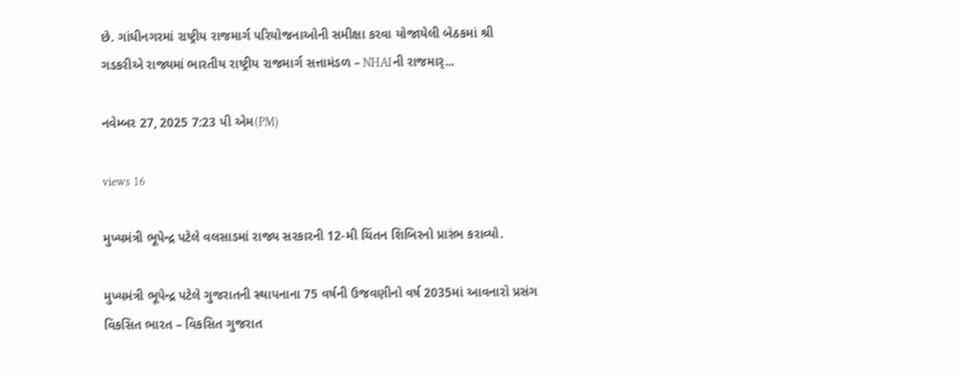છે. ગાંધીનગરમાં રાષ્ટ્રીય રાજમાર્ગ પરિયોજનાઓની સમીક્ષા કરવા યોજાયેલી બેઠકમાં શ્રી ગડકરીએ રાજ્યમાં ભારતીય રાષ્ટ્રીય રાજમાર્ગ સત્તામંડળ – NHAIની રાજમાર્...

નવેમ્બર 27, 2025 7:23 પી એમ(PM)

views 16

મુખ્યમંત્રી ભૂપેન્દ્ર પટેલે વલસાડમાં રાજ્ય સરકારની 12-મી ચિંતન શિબિરનો પ્રારંભ કરાવ્યો.

મુખ્યમંત્રી ભૂપેન્દ્ર પટેલે ગુજરાતની સ્થાપનાના 75 વર્ષની ઉજવણીનો વર્ષ 2035માં આવનારો પ્રસંગ વિકસિત ભારત – વિકસિત ગુજરાત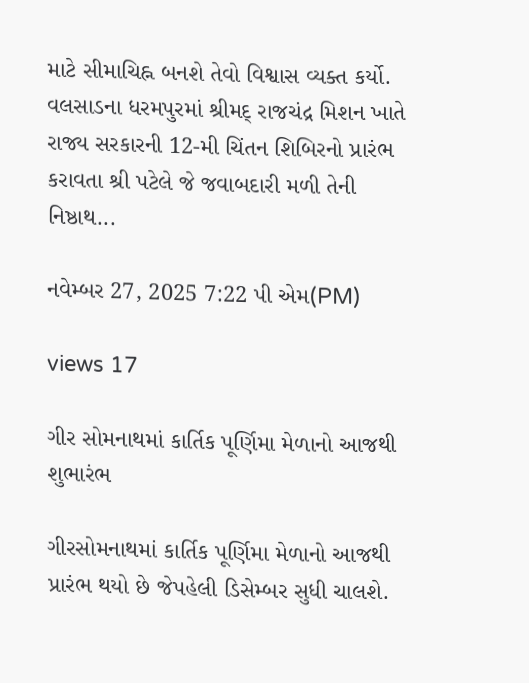માટે સીમાચિહ્ન બનશે તેવો વિશ્વાસ વ્યક્ત કર્યો. વલસાડના ધરમપુરમાં શ્રીમદ્ રાજચંદ્ર મિશન ખાતે રાજ્ય સરકારની 12-મી ચિંતન શિબિરનો પ્રારંભ કરાવતા શ્રી પટેલે જે જવાબદારી મળી તેની નિષ્ઠાથ...

નવેમ્બર 27, 2025 7:22 પી એમ(PM)

views 17

ગીર સોમનાથમાં કાર્તિક પૂર્ણિમા મેળાનો આજથી શુભારંભ

ગીરસોમનાથમાં કાર્તિક પૂર્ણિમા મેળાનો આજથી પ્રારંભ થયો છે જેપહેલી ડિસેમ્બર સુધી ચાલશે.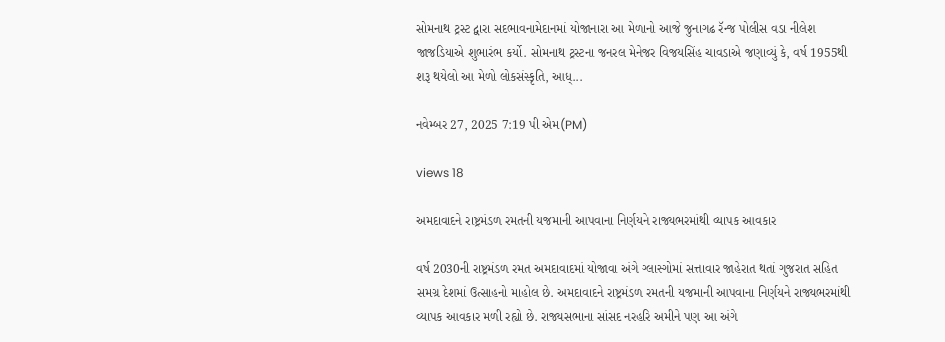સોમનાથ ટ્રસ્ટ દ્વારા સદભાવનામેદાનમાં યોજાનારા આ મેળાનો આજે જુનાગઢ રૅન્જ પોલીસ વડા નીલેશ જાજડિયાએ શુભારંભ કર્યો. સોમનાથ ટ્રસ્ટના જનરલ મેનેજર વિજયસિંહ ચાવડાએ જણાવ્યું કે, વર્ષ 1955થી શરૂ થયેલો આ મેળો લોકસંસ્કૃતિ, આધ્...

નવેમ્બર 27, 2025 7:19 પી એમ(PM)

views 18

અમદાવાદને રાષ્ટ્રમંડળ રમતની યજમાની આપવાના નિર્ણયને રાજ્યભરમાંથી વ્યાપક આવકાર

વર્ષ 2030ની રાષ્ટ્રમંડળ રમત અમદાવાદમાં યોજાવા અંગે ગ્લાસ્ગોમાં સત્તાવાર જાહેરાત થતાં ગુજરાત સહિત સમગ્ર દેશમાં ઉત્સાહનો માહોલ છે. અમદાવાદને રાષ્ટ્રમંડળ રમતની યજમાની આપવાના નિર્ણયને રાજ્યભરમાંથી વ્યાપક આવકાર મળી રહ્યો છે. રાજ્યસભાના સાંસદ નરહરિ અમીને પણ આ અંગે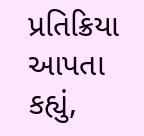પ્રતિક્રિયા આપતા કહ્યું,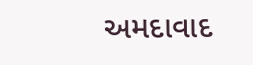અમદાવાદ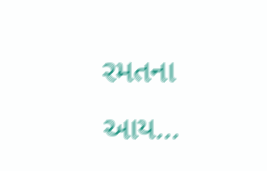રમતના આય...